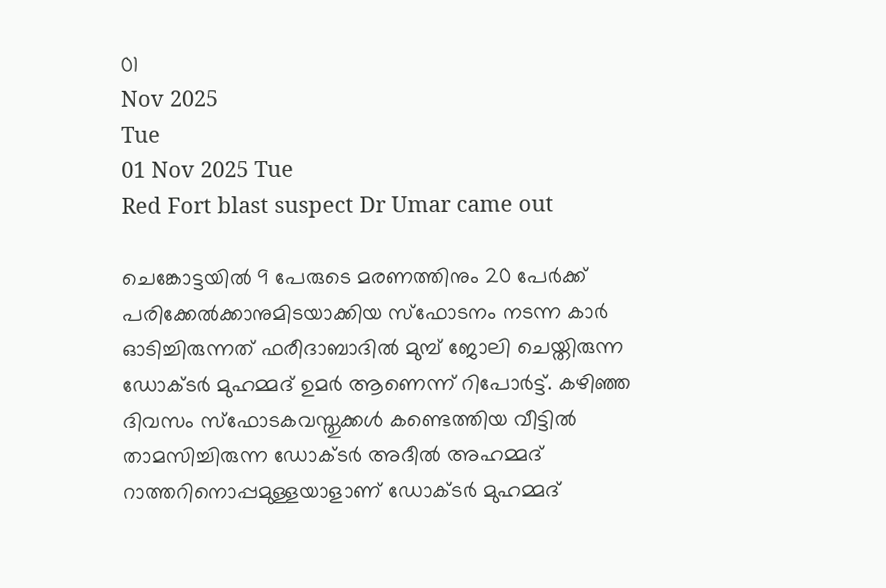01
Nov 2025
Tue
01 Nov 2025 Tue
Red Fort blast suspect Dr Umar came out

ചെങ്കോട്ടയില്‍ 9 പേരുടെ മരണത്തിനും 20 പേര്‍ക്ക് പരിക്കേല്‍ക്കാനുമിടയാക്കിയ സ്‌ഫോടനം നടന്ന കാര്‍ ഓടിച്ചിരുന്നത് ഫരീദാബാദില്‍ മുമ്പ് ജോലി ചെയ്തിരുന്ന ഡോക്ടര്‍ മുഹമ്മദ് ഉമര്‍ ആണെന്ന് റിപോര്‍ട്ട്. കഴിഞ്ഞ ദിവസം സ്‌ഫോടകവസ്തുക്കള്‍ കണ്ടെത്തിയ വീട്ടില്‍ താമസിച്ചിരുന്ന ഡോക്ടര്‍ അദീല്‍ അഹമ്മദ് റാത്തറിനൊപ്പമുള്ളയാളാണ് ഡോക്ടര്‍ മുഹമ്മദ്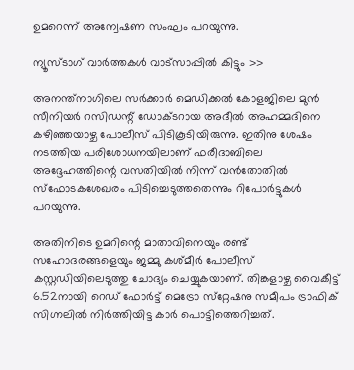ഉമറെന്ന് അന്വേഷണ സംഘം പറയുന്നു.

ന്യൂസ്ടാഗ് വാര്‍ത്തകള്‍ വാട്‌സാപ്പില്‍ കിട്ടും >>

അനന്ത്‌നാഗിലെ സര്‍ക്കാര്‍ മെഡിക്കല്‍ കോളജിലെ മുന്‍ സീനിയര്‍ റസിഡന്റ് ഡോക്ടറായ അദീല്‍ അഹമ്മദിനെ കഴിഞ്ഞയാഴ്ച പോലീസ് പിടികൂടിയിരുന്നു. ഇതിനു ശേഷം നടത്തിയ പരിശോധനയിലാണ് ഫരീദാബിലെ അദ്ദേഹത്തിന്റെ വസതിയില്‍ നിന്ന് വന്‍തോതില്‍ സ്‌ഫോടകശേഖരം പിടിച്ചെടുത്തതെന്നും റിപോര്‍ട്ടുകള്‍ പറയുന്നു.

അതിനിടെ ഉമറിന്റെ മാതാവിനെയും രണ്ട് സഹോദരങ്ങളെയും ജമ്മു കശ്മീര്‍ പോലീസ് കസ്റ്റഡിയിലെടുത്തു ചോദ്യം ചെയ്യുകയാണ്. തിങ്കളാഴ്ച വൈകീട്ട് 6.52നായി റെഡ് ഫോര്‍ട്ട് മെട്രോ സ്‌റ്റേഷനു സമീപം ട്രാഫിക് സിഗ്നലില്‍ നിര്‍ത്തിയിട്ട കാര്‍ പൊട്ടിത്തെറിച്ചത്.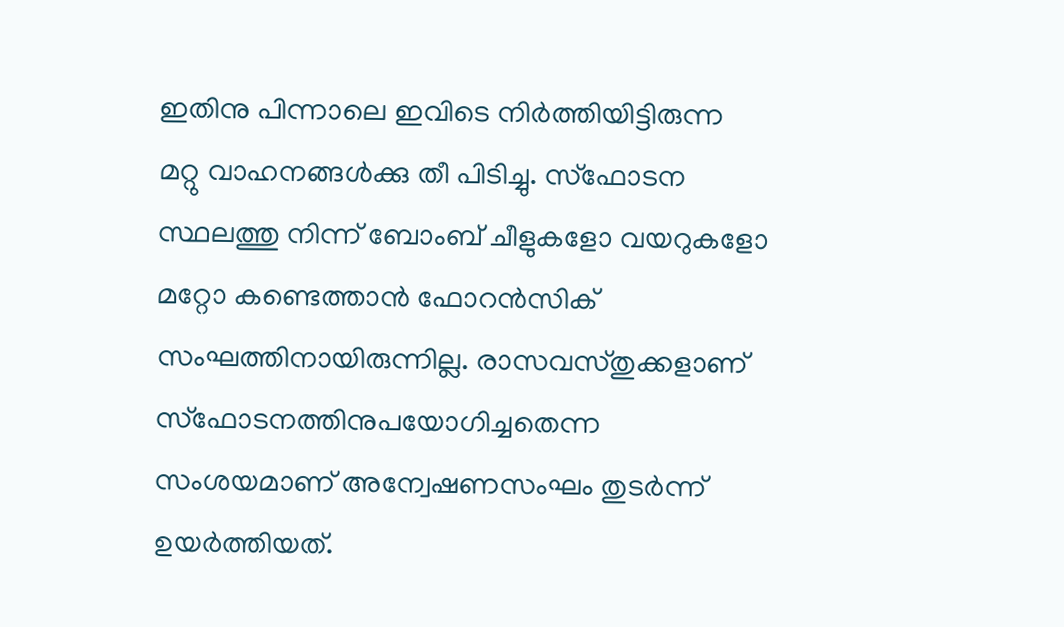ഇതിനു പിന്നാലെ ഇവിടെ നിര്‍ത്തിയിട്ടിരുന്ന മറ്റു വാഹനങ്ങള്‍ക്കു തീ പിടിച്ചു. സ്‌ഫോടന സ്ഥലത്തു നിന്ന് ബോംബ് ചീളുകളോ വയറുകളോ മറ്റോ കണ്ടെത്താന്‍ ഫോറന്‍സിക് സംഘത്തിനായിരുന്നില്ല. രാസവസ്തുക്കളാണ് സ്‌ഫോടനത്തിനുപയോഗിച്ചതെന്ന സംശയമാണ് അന്വേഷണസംഘം തുടര്‍ന്ന് ഉയര്‍ത്തിയത്.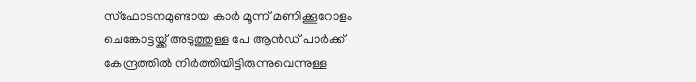സ്‌ഫോടനമുണ്ടായ കാര്‍ മൂന്ന് മണിക്കൂറോളം ചെങ്കോട്ടയ്ക്ക് അടുത്തുള്ള പേ ആന്‍ഡ് പാര്‍ക്ക് കേന്ദ്രത്തില്‍ നിര്‍ത്തിയിട്ടിരുന്നുവെന്നുള്ള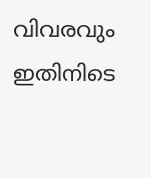വിവരവും ഇതിനിടെ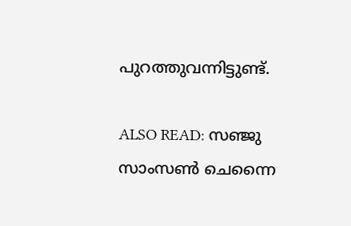പുറത്തുവന്നിട്ടുണ്ട്.

ALSO READ: സഞ്ജു സാംസണ്‍ ചെന്നൈ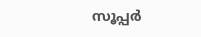സൂപ്പര്‍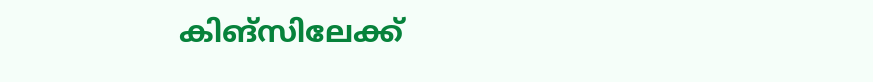കിങ്‌സിലേക്ക്